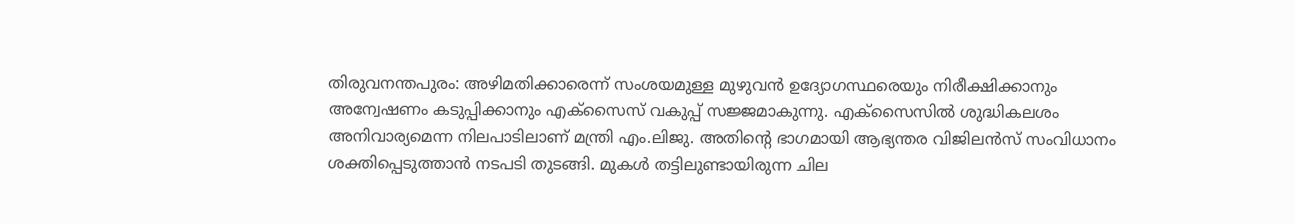തിരുവനന്തപുരം: അഴിമതിക്കാരെന്ന് സംശയമുള്ള മുഴുവൻ ഉദ്യോഗസ്ഥരെയും നിരീക്ഷിക്കാനും അന്വേഷണം കടുപ്പിക്കാനും എക്സൈസ് വകുപ്പ് സജ്ജമാകുന്നു. എക്സൈസിൽ ശുദ്ധികലശം അനിവാര്യമെന്ന നിലപാടിലാണ് മന്ത്രി എം.ലിജു. അതിന്റെ ഭാഗമായി ആഭ്യന്തര വിജിലൻസ് സംവിധാനം ശക്തിപ്പെടുത്താൻ നടപടി തുടങ്ങി. മുകൾ തട്ടിലുണ്ടായിരുന്ന ചില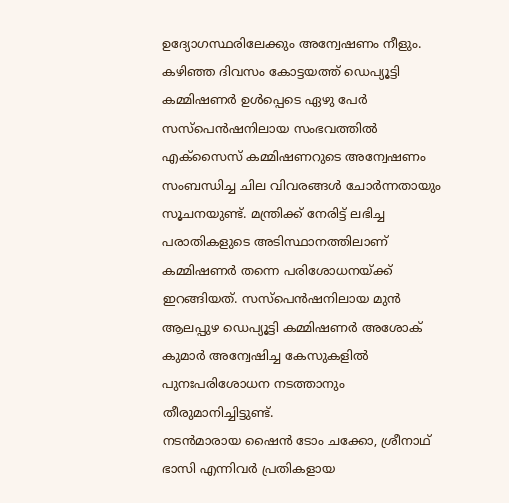ഉദ്യോഗസ്ഥരിലേക്കും അന്വേഷണം നീളും.
കഴിഞ്ഞ ദിവസം കോട്ടയത്ത് ഡെപ്യൂട്ടി കമ്മിഷണർ ഉൾപ്പെടെ ഏഴു പേർ സസ്പെൻഷനിലായ സംഭവത്തിൽ എക്സൈസ് കമ്മിഷണറുടെ അന്വേഷണം സംബന്ധിച്ച ചില വിവരങ്ങൾ ചോർന്നതായും സൂചനയുണ്ട്. മന്ത്രിക്ക് നേരിട്ട് ലഭിച്ച പരാതികളുടെ അടിസ്ഥാനത്തിലാണ് കമ്മിഷണർ തന്നെ പരിശോധനയ്ക്ക് ഇറങ്ങിയത്. സസ്പെൻഷനിലായ മുൻ ആലപ്പുഴ ഡെപ്യൂട്ടി കമ്മിഷണർ അശോക് കുമാർ അന്വേഷിച്ച കേസുകളിൽ പുനഃപരിശോധന നടത്താനും തീരുമാനിച്ചിട്ടുണ്ട്.
നടൻമാരായ ഷൈൻ ടോം ചക്കോ, ശ്രീനാഥ് ഭാസി എന്നിവർ പ്രതികളായ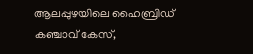ആലപ്പുഴയിലെ ഹൈബ്രിഡ് കഞ്ചാവ് കേസ്,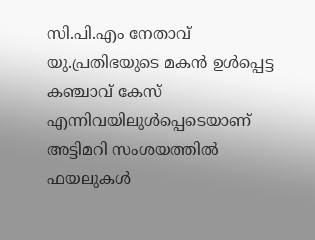സി.പി.എം നേതാവ് യു.പ്രതിഭയുടെ മകൻ ഉൾപ്പെട്ട കഞ്ചാവ് കേസ് എന്നിവയിലുൾപ്പെടെയാണ് അട്ടിമറി സംശയത്തിൽ ഫയലുകൾ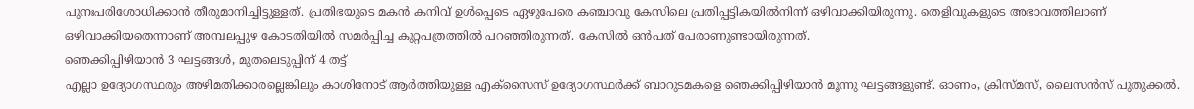പുനഃപരിശോധിക്കാൻ തീരുമാനിച്ചിട്ടുള്ളത്. പ്രതിഭയുടെ മകൻ കനിവ് ഉൾപ്പെടെ ഏഴുപേരെ കഞ്ചാവു കേസിലെ പ്രതിപ്പട്ടികയിൽനിന്ന് ഒഴിവാക്കിയിരുന്നു. തെളിവുകളുടെ അഭാവത്തിലാണ് ഒഴിവാക്കിയതെന്നാണ് അമ്പലപ്പുഴ കോടതിയിൽ സമർപ്പിച്ച കുറ്റപത്രത്തിൽ പറഞ്ഞിരുന്നത്. കേസിൽ ഒൻപത് പേരാണുണ്ടായിരുന്നത്.
ഞെക്കിപ്പിഴിയാൻ 3 ഘട്ടങ്ങൾ, മുതലെടുപ്പിന് 4 തട്ട്
എല്ലാ ഉദ്യോഗസ്ഥരും അഴിമതിക്കാരല്ലെങ്കിലും കാശിനോട് ആർത്തിയുള്ള എക്സൈസ് ഉദ്യോഗസ്ഥർക്ക് ബാറുടമകളെ ഞെക്കിപ്പിഴിയാൻ മൂന്നു ഘട്ടങ്ങളുണ്ട്. ഓണം, ക്രിസ്മസ്, ലൈസൻസ് പുതുക്കൽ.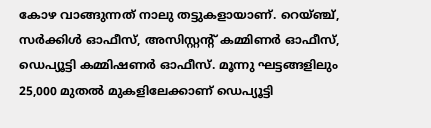കോഴ വാങ്ങുന്നത് നാലു തട്ടുകളായാണ്. റെയ്ഞ്ച്, സർക്കിൾ ഓഫീസ്, അസിസ്റ്റന്റ് കമ്മിണർ ഓഫീസ്, ഡെപ്യൂട്ടി കമ്മിഷണർ ഓഫീസ്. മൂന്നു ഘട്ടങ്ങളിലും 25,000 മുതൽ മുകളിലേക്കാണ് ഡെപ്യൂട്ടി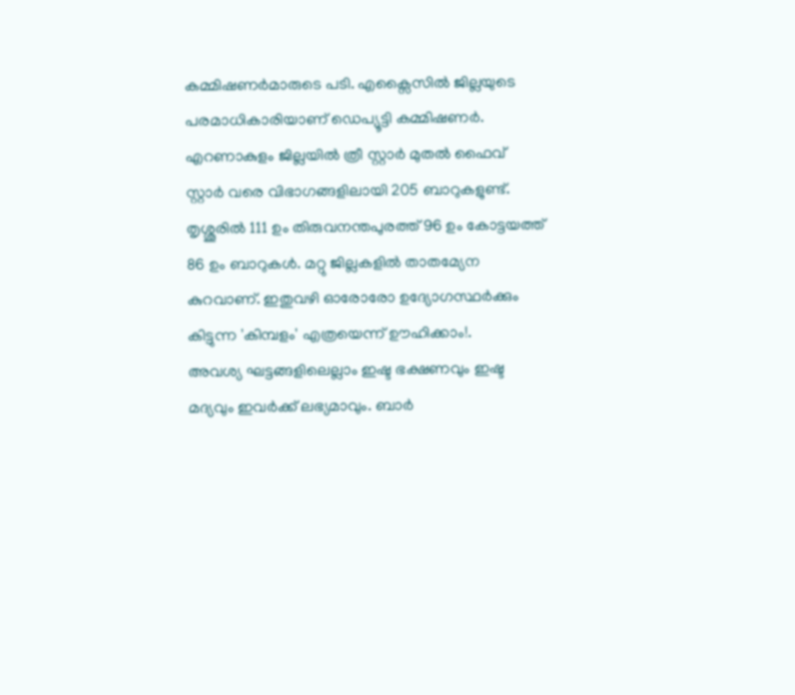കമ്മിഷണർമാരുടെ പടി. എക്സൈസിൽ ജില്ലയുടെ പരമാധികാരിയാണ് ഡെപ്യൂട്ടി കമ്മിഷണർ.
എറണാകുളം ജില്ലയിൽ ത്രീ സ്റ്റാർ മുതൽ ഫൈവ് സ്റ്റാർ വരെ വിഭാഗങ്ങളിലായി 205 ബാറുകളുണ്ട്. തൃശ്ശൂരിൽ 111 ഉം തിരുവനന്തപുരത്ത് 96 ഉം കോട്ടയത്ത് 86 ഉം ബാറുകൾ. മറ്റു ജില്ലകളിൽ താതമ്യേന കുറവാണ്. ഇതുവഴി ഓരോരോ ഉദ്യോഗസ്ഥർക്കും കിട്ടുന്ന 'കിമ്പളം' എത്രയെന്ന് ഊഹിക്കാം!.
അവശ്യ ഘട്ടങ്ങളിലെല്ലാം ഇഷ്ട ഭക്ഷണവും ഇഷ്ട മദ്യവും ഇവർക്ക് ലഭ്യമാവും. ബാർ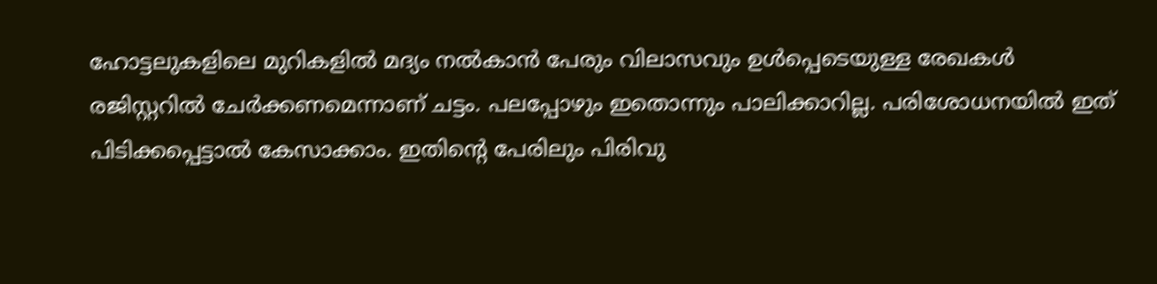ഹോട്ടലുകളിലെ മുറികളിൽ മദ്യം നൽകാൻ പേരും വിലാസവും ഉൾപ്പെടെയുള്ള രേഖകൾ രജിസ്റ്ററിൽ ചേർക്കണമെന്നാണ് ചട്ടം. പലപ്പോഴും ഇതൊന്നും പാലിക്കാറില്ല. പരിശോധനയിൽ ഇത് പിടിക്കപ്പെട്ടാൽ കേസാക്കാം. ഇതിന്റെ പേരിലും പിരിവു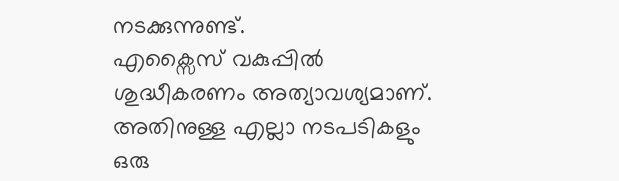നടക്കുന്നുണ്ട്.
എക്സൈസ് വകുപ്പിൽ ശുദ്ധീകരണം അത്യാവശ്യമാണ്. അതിനുള്ള എല്ലാ നടപടികളും ഒരു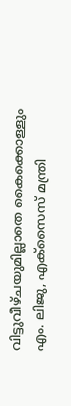വിട്ടുവീഴ്ചയുമില്ലാതെ കൈക്കൊള്ളും
എം. ലിജു, എക്സൈസ് മന്ത്രി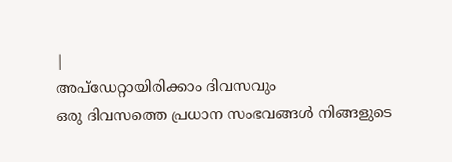|
അപ്ഡേറ്റായിരിക്കാം ദിവസവും
ഒരു ദിവസത്തെ പ്രധാന സംഭവങ്ങൾ നിങ്ങളുടെ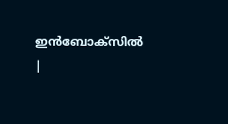ഇൻബോക്സിൽ |